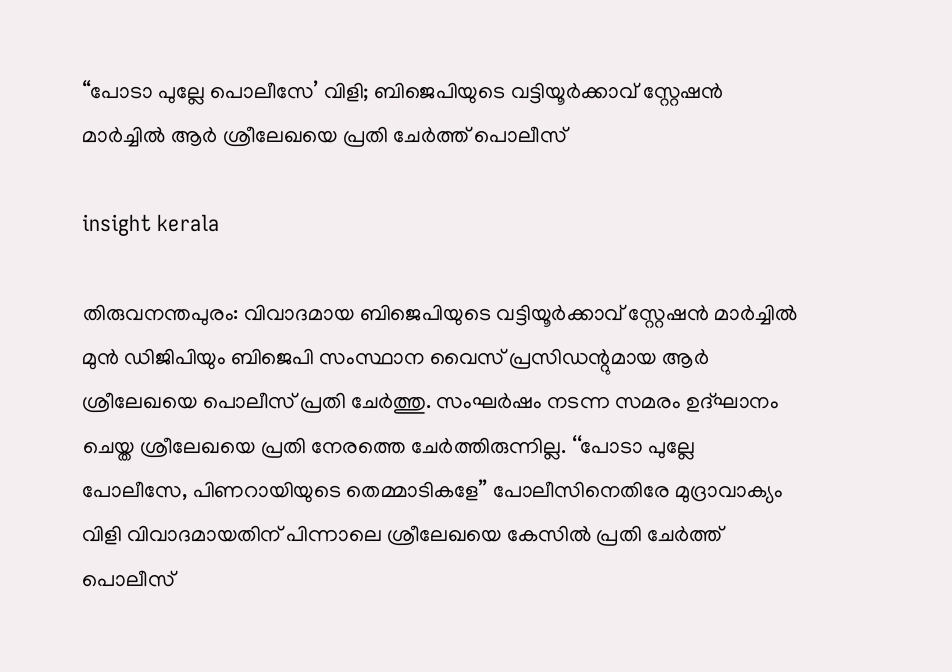“പോടാ പുല്ലേ പൊലീസേ’ വിളി; ബിജെപിയുടെ വട്ടിയൂർക്കാവ് സ്റ്റേഷൻ മാർച്ചില്‍ ആർ ശ്രീലേഖയെ പ്രതി ചേർത്ത് പൊലീസ്

insight kerala

തിരുവനന്തപുരം: വിവാദമായ ബിജെപിയുടെ വട്ടിയൂർക്കാവ് സ്റ്റേഷൻ മാർച്ചില്‍ മുൻ ഡിജിപിയും ബിജെപി സംസ്ഥാന വൈസ് പ്രസിഡന്റുമായ ആർ ശ്രീലേഖയെ പൊലീസ് പ്രതി ചേർത്തു. സംഘർഷം നടന്ന സമരം ഉദ്‌ഘാനം ചെയ്ത ശ്രീലേഖയെ പ്രതി നേരത്തെ ചേർത്തിരുന്നില്ല. ‘‘പോടാ പുല്ലേ പോലീസേ, പിണറായിയുടെ തെമ്മാടികളേ’’ പോലീസിനെതിരേ മുദ്രാവാക്യം വിളി വിവാദമായതിന് പിന്നാലെ ശ്രീലേഖയെ കേസില്‍ പ്രതി ചേർത്ത് പൊലീസ്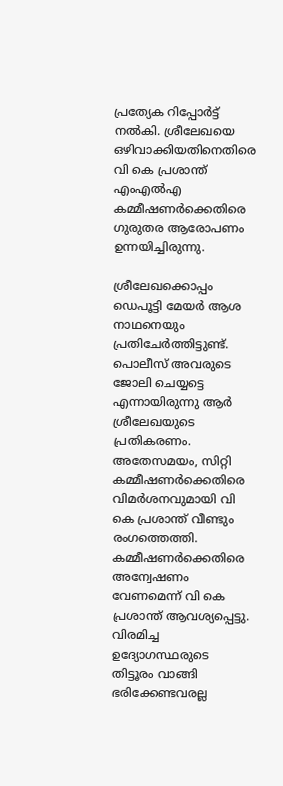പ്രത്യേക റിപ്പോർട്ട് നൽകി. ശ്രീലേഖയെ ഒഴിവാക്കിയതിനെതിരെ വി കെ പ്രശാന്ത് എംഎല്‍എ കമ്മീഷണർക്കെതിരെ ഗുരുതര ആരോപണം ഉന്നയിച്ചിരുന്നു.

ശ്രീലേഖക്കൊപ്പം ഡെപൂട്ടി മേയർ ആശ നാഥനെയും പ്രതിചേർത്തിട്ടുണ്ട്. പൊലീസ് അവരുടെ ജോലി ചെയ്യട്ടെ എന്നായിരുന്നു ആർ ശ്രീലേഖയുടെ പ്രതികരണം. അതേസമയം, സിറ്റി കമ്മീഷണർക്കെതിരെ വിമര്‍ശനവുമായി വി കെ പ്രശാന്ത് വീണ്ടും രംഗത്തെത്തി. കമ്മീഷണർക്കെതിരെ അന്വേഷണം വേണമെന്ന് വി കെ പ്രശാന്ത് ആവശ്യപ്പെട്ടു. വിരമിച്ച ഉദ്യോഗസ്ഥരുടെ തിട്ടൂരം വാങ്ങി ഭരിക്കേണ്ടവരല്ല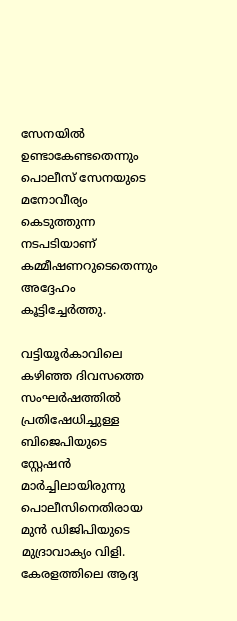സേനയിൽ ഉണ്ടാകേണ്ടതെന്നും പൊലീസ് സേനയുടെ മനോവീര്യം കെടുത്തുന്ന നടപടിയാണ് കമ്മീഷണറുടെതെന്നും അദ്ദേഹം കൂട്ടിച്ചേര്‍ത്തു.

വട്ടിയൂർകാവിലെ കഴിഞ്ഞ ദിവസത്തെ സംഘർഷത്തിൽ പ്രതിഷേധിച്ചുള്ള ബിജെപിയുടെ സ്റ്റേഷൻ മാർച്ചിലായിരുന്നു പൊലീസിനെതിരായ മുൻ ഡിജിപിയുടെ മുദ്രാവാക്യം വിളി. കേരളത്തിലെ ആദ്യ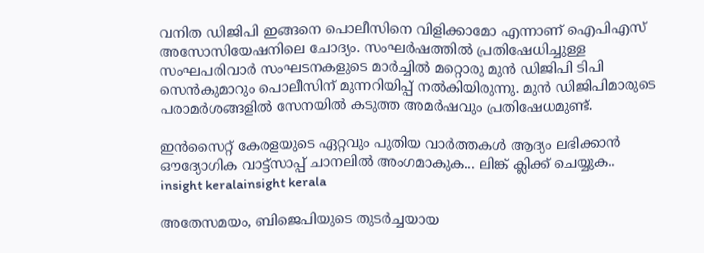വനിത ഡിജിപി ഇങ്ങനെ പൊലീസിനെ വിളിക്കാമോ എന്നാണ് ഐപിഎസ് അസോസിയേഷനിലെ ചോദ്യം. സംഘർഷത്തിൽ പ്രതിഷേധിച്ചുള്ള സംഘപരിവാർ സംഘടനകളുടെ മാർച്ചിൽ മറ്റൊരു മുൻ ഡിജിപി ടിപി സെൻകുമാറും പൊലീസിന് മുന്നറിയിപ്പ് നൽകിയിരുന്നു. മുൻ ഡിജിപിമാരുടെ പരാമർശങ്ങളിൽ സേനയിൽ കടുത്ത അമർഷവും പ്രതിഷേധമുണ്ട്.

ഇൻസൈറ്റ് കേരളയുടെ ഏറ്റവും പുതിയ വാർത്തകൾ ആദ്യം ലഭിക്കാൻ ഔദ്യോഗിക വാട്ട്‌സാപ്പ് ചാനലിൽ അംഗമാകുക... ലിങ്ക് ക്ലിക്ക് ചെയ്യുക..
insight keralainsight kerala

അതേസമയം, ബിജെപിയുടെ തുടർച്ചയായ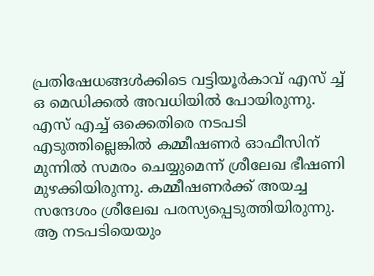പ്രതിഷേധങ്ങൾക്കിടെ വട്ടിയൂർകാവ് എസ് ച്ച് ഒ മെഡിക്കൽ അവധിയിൽ പോയിരുന്നു. എസ് എച്ച് ഒക്കെതിരെ നടപടി എടുത്തില്ലെങ്കിൽ കമ്മീഷണർ ഓഫീസിന് മുന്നിൽ സമരം ചെയ്യുമെന്ന് ശ്രീലേഖ ഭീഷണി മുഴക്കിയിരുന്നു. കമ്മീഷണർക്ക് അയച്ച സന്ദേശം ശ്രീലേഖ പരസ്യപ്പെടുത്തിയിരുന്നു. ആ നടപടിയെയും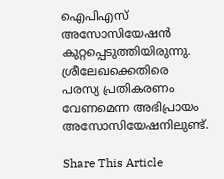ഐപിഎസ് അസോസിയേഷൻ കുറ്റപ്പെടുത്തിയിരുന്നു. ശ്രീലേഖക്കെതിരെ പരസ്യ പ്രതികരണം വേണമെന്ന അഭിപ്രായം അസോസിയേഷനിലുണ്ട്.

Share This Article